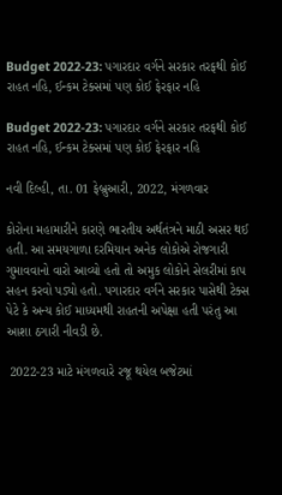Budget 2022-23: પગારદાર વર્ગને સરકાર તરફથી કોઈ રાહત નહિ, ઈન્કમ ટેક્સમાં પણ કોઈ ફેરફાર નહિ

Budget 2022-23: પગારદાર વર્ગને સરકાર તરફથી કોઈ રાહત નહિ, ઈન્કમ ટેક્સમાં પણ કોઈ ફેરફાર નહિ

નવી દિલ્હી, તા. 01 ફેબ્રુઆરી, 2022, મંગળવાર

કોરોના મહામારીને કારણે ભારતીય અર્થતંત્રને માઠી અસર થઈ હતી. આ સમયગાળા દરમિયાન અનેક લોકોએ રોજગારી ગુમાવવાનો વારો આવ્યો હતો તો અમુક લોકોને સેલરીમાં કાપ સહન કરવો પડ્યો હતો. પગારદાર વર્ગને સરકાર પાસેથી ટેક્સ પેટે કે અન્ય કોઈ માધ્યમથી રાહતની અપેક્ષા હતી પરંતુ આ આશા ઠગારી નીવડી છે.

 2022-23 માટે મંગળવારે રજૂ થયેલ બજેટમાં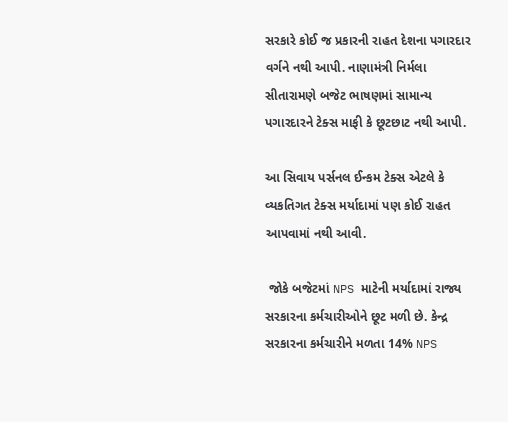સરકારે કોઈ જ પ્રકારની રાહત દેશના પગારદાર વર્ગને નથી આપી. નાણામંત્રી નિર્મલા સીતારામણે બજેટ ભાષણમાં સામાન્ય પગારદારને ટેક્સ માફી કે છૂટછાટ નથી આપી.

આ સિવાય પર્સનલ ઈન્કમ ટેક્સ એટલે કે વ્યકતિગત ટેક્સ મર્યાદામાં પણ કોઈ રાહત આપવામાં નથી આવી.

 જોકે બજેટમાં NPS માટેની મર્યાદામાં રાજ્ય સરકારના કર્મચારીઓને છૂટ મળી છે. કેન્દ્ર સરકારના કર્મચારીને મળતા 14% NPS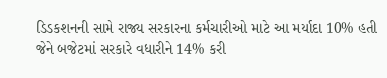ડિડકશનની સામે રાજ્ય સરકારના કર્મચારીઓ માટે આ મર્યાદા 10% હતી જેને બજેટમાં સરકારે વધારીને 14% કરી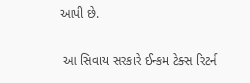આપી છે.

 આ સિવાય સરકારે ઈન્કમ ટેક્સ રિટર્ન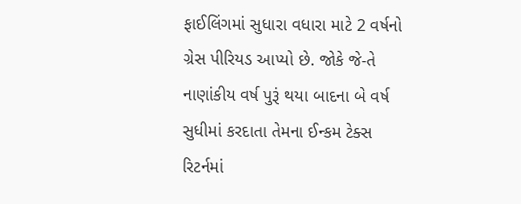ફાઈલિંગમાં સુધારા વધારા માટે 2 વર્ષનો ગ્રેસ પીરિયડ આપ્યો છે. જોકે જે-તે નાણાંકીય વર્ષ પુરૂં થયા બાદના બે વર્ષ સુધીમાં કરદાતા તેમના ઈન્કમ ટેક્સ રિટર્નમાં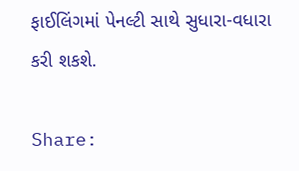ફાઈલિંગમાં પેનલ્ટી સાથે સુધારા-વધારા કરી શકશે.

Share: